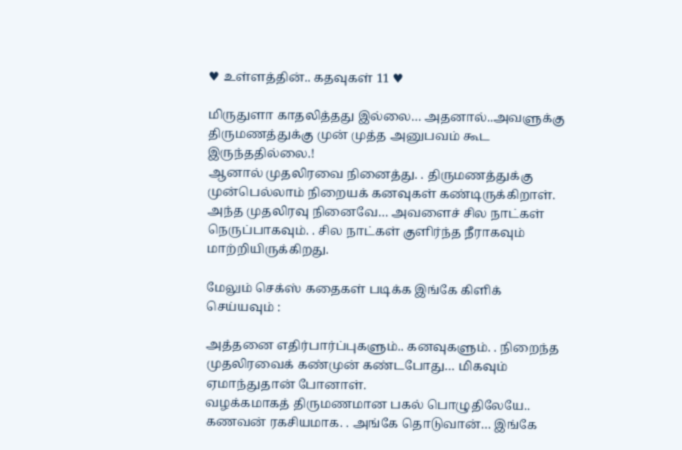♥ உள்ளத்தின்.. கதவுகள் 11 ♥

மிருதுளா காதலித்தது இல்லை… அதனால்..அவளுக்கு திருமணத்துக்கு முன் முத்த அனுபவம் கூட இருந்ததில்லை.!
ஆனால் முதலிரவை நினைத்து. . திருமணத்துக்கு முன்பெல்லாம் நிறையக் கனவுகள் கண்டிருக்கிறாள்.
அந்த முதலிரவு நினைவே… அவளைச் சில நாட்கள் நெருப்பாகவும். . சில நாட்கள் குளிர்ந்த நீராகவும் மாற்றியிருக்கிறது.

மேலும் செக்ஸ் கதைகள் படிக்க இங்கே கிளிக் செய்யவும் :

அத்தனை எதிர்பார்ப்புகளும்.. கனவுகளும். . நிறைந்த முதலிரவைக் கண்முன் கண்டபோது… மிகவும் ஏமாந்துதான் போனாள்.
வழக்கமாகத் திருமணமான பகல் பொழுதிலேயே.. கணவன் ரகசியமாக. . அங்கே தொடுவான்… இங்கே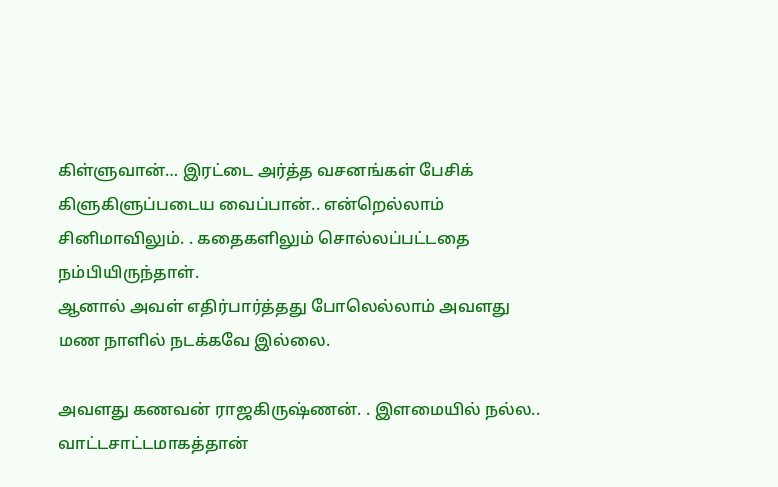கிள்ளுவான்… இரட்டை அர்த்த வசனங்கள் பேசிக் கிளுகிளுப்படைய வைப்பான்.. என்றெல்லாம் சினிமாவிலும். . கதைகளிலும் சொல்லப்பட்டதை நம்பியிருந்தாள்.
ஆனால் அவள் எதிர்பார்த்தது போலெல்லாம் அவளது மண நாளில் நடக்கவே இல்லை.

அவளது கணவன் ராஜகிருஷ்ணன். . இளமையில் நல்ல.. வாட்டசாட்டமாகத்தான்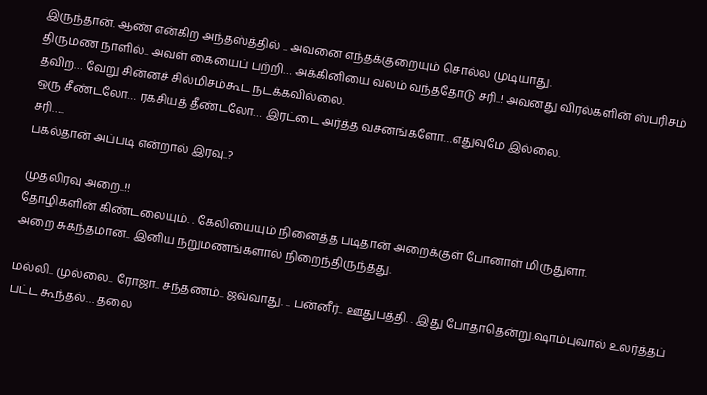இருந்தான். ஆண் என்கிற அந்தஸ்த்தில் .. அவனை எந்தக்குறையும் சொல்ல முடியாது.
திருமண நாளில்.. அவள் கையைப் பற்றி… அக்கினியை வலம் வந்ததோடு சரி..! அவனது விரல்களின் ஸ்பரிசம் தவிற… வேறு சின்னச் சில்மிசம்கூட நடக்கவில்லை.
ஒரு சீண்டலோ… ரகசியத் தீண்டலோ… இரட்டை அர்த்த வசனங்களோ…எதுவுமே இல்லை.
சரி…..
பகல்தான் அப்படி என்றால் இரவு..?

முதலிரவு அறை..!!
தோழிகளின் கிண்டலையும். . கேலியையும் நினைத்த படிதான் அறைக்குள் போனாள் மிருதுளா.
அறை சுகந்தமான.. இனிய நறுமணங்களால் நிறைந்திருந்தது.

மல்லி.. முல்லை.. ரோஜா.. சந்தணம்.. ஜவ்வாது. .. பன்னீர்.. ஊதுபத்தி. . இது போதாதென்று.ஷாம்புவால் உலர்த்தப் பட்ட கூந்தல்… தலை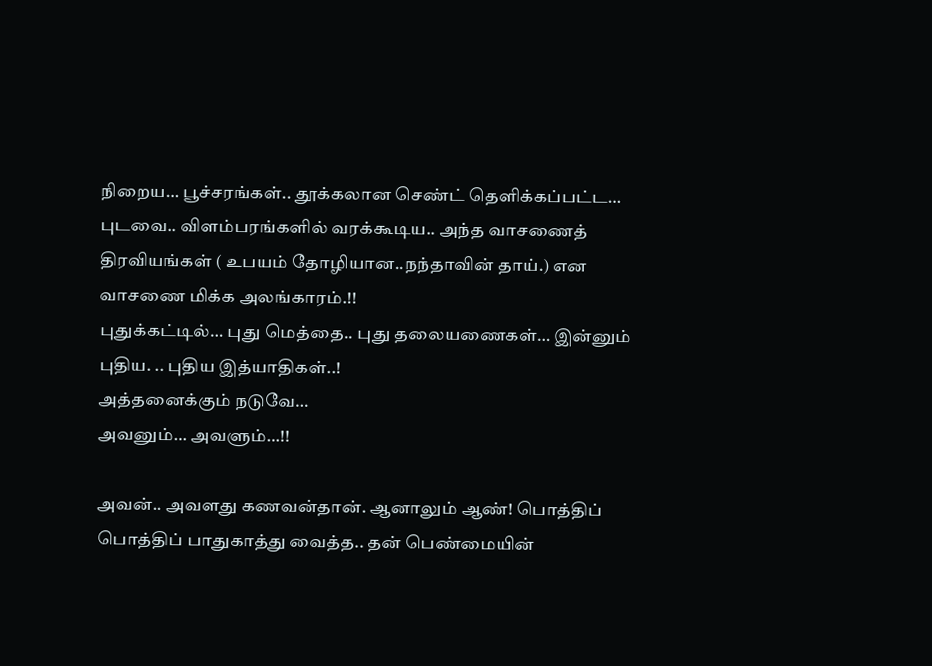நிறைய… பூச்சரங்கள்.. தூக்கலான செண்ட் தெளிக்கப்பட்ட… புடவை.. விளம்பரங்களில் வரக்கூடிய.. அந்த வாசணைத் திரவியங்கள் ( உபயம் தோழியான..நந்தாவின் தாய்.) என வாசணை மிக்க அலங்காரம்.!!
புதுக்கட்டில்… புது மெத்தை.. புது தலையணைகள்… இன்னும் புதிய. .. புதிய இத்யாதிகள்..!
அத்தனைக்கும் நடுவே…
அவனும்… அவளும்…!!

அவன்.. அவளது கணவன்தான். ஆனாலும் ஆண்! பொத்திப் பொத்திப் பாதுகாத்து வைத்த.. தன் பெண்மையின்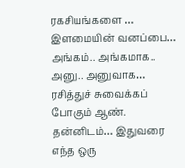ரகசியங்களை … இளமையின் வனப்பை… அங்கம்.. அங்கமாக.. அனு.. அனுவாக… ரசித்துச் சுவைக்கப் போகும் ஆண்.
தன்னிடம்… இதுவரை எந்த ஒரு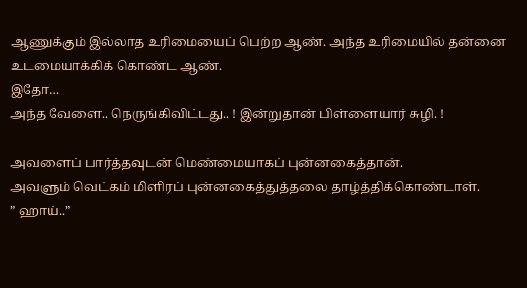ஆணுக்கும் இல்லாத உரிமையைப் பெற்ற ஆண். அந்த உரிமையில் தன்னை உடமையாக்கிக் கொண்ட ஆண்.
இதோ…
அந்த வேளை.. நெருங்கிவிட்டது.. ! இன்றுதான் பிள்ளையார் சுழி. !

அவளைப் பார்த்தவுடன் மெண்மையாகப் புன்னகைத்தான்.
அவளும் வெட்கம் மிளிரப் புன்னகைத்துத்தலை தாழ்த்திக்கொண்டாள்.
” ஹாய்..”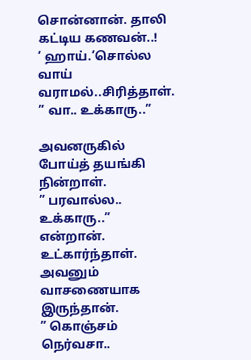சொன்னான். தாலி கட்டிய கணவன்..!
‘ ஹாய்.’சொல்ல வாய் வராமல்..சிரித்தாள்.
” வா.. உக்காரு..”

அவனருகில் போய்த் தயங்கி நின்றாள்.
” பரவால்ல.. உக்காரு..” என்றான்.
உட்கார்ந்தாள்.
அவனும் வாசணையாக இருந்தான்.
” கொஞ்சம் நெர்வசா..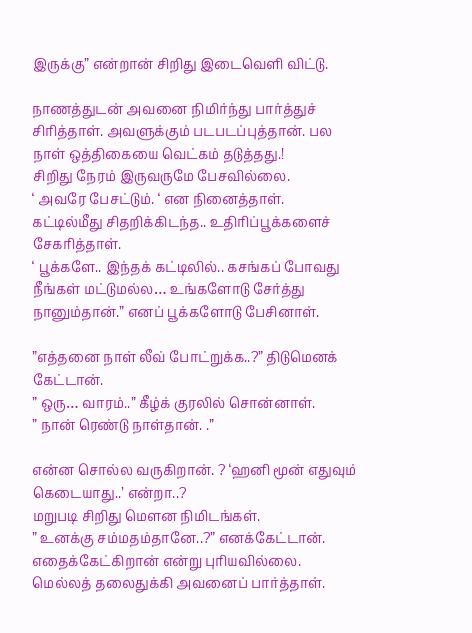இருக்கு” என்றான் சிறிது இடைவெளி விட்டு.

நாணத்துடன் அவனை நிமிர்ந்து பார்த்துச் சிரித்தாள். அவளுக்கும் படபடப்புத்தான். பல நாள் ஒத்திகையை வெட்கம் தடுத்தது.!
சிறிது நேரம் இருவருமே பேசவில்லை.
‘ அவரே பேசட்டும். ‘ என நினைத்தாள். கட்டில்மீது சிதறிக்கிடந்த.. உதிரிப்பூக்களைச் சேகரித்தாள்.
‘ பூக்களே.. இந்தக் கட்டிலில்.. கசங்கப் போவது நீங்கள் மட்டுமல்ல… உங்களோடு சேர்த்து நானும்தான்.” எனப் பூக்களோடு பேசினாள்.

”எத்தனை நாள் லீவ் போட்றுக்க..?” திடுமெனக் கேட்டான்.
” ஒரு… வாரம்..” கீழ்க் குரலில் சொன்னாள்.
” நான் ரெண்டு நாள்தான். .”

என்ன சொல்ல வருகிறான். ? ‘ஹனி மூன் எதுவும் கெடையாது..’ என்றா..?
மறுபடி சிறிது மௌன நிமிடங்கள்.
” உனக்கு சம்மதம்தானே..?” எனக்கேட்டான்.
எதைக்கேட்கிறான் என்று புரியவில்லை. மெல்லத் தலைதுக்கி அவனைப் பார்த்தாள்.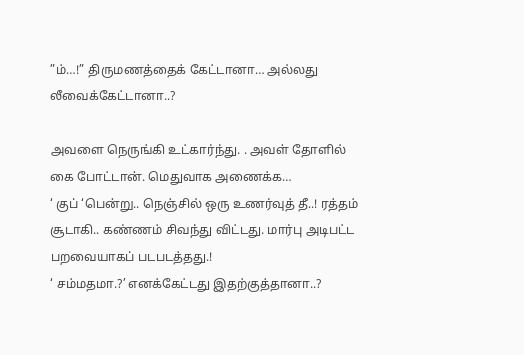”ம்…!” திருமணத்தைக் கேட்டானா… அல்லது லீவைக்கேட்டானா..?

அவளை நெருங்கி உட்கார்ந்து. . அவள் தோளில் கை போட்டான். மெதுவாக அணைக்க…
‘ குப் ‘பென்று.. நெஞ்சில் ஒரு உணர்வுத் தீ..! ரத்தம் சூடாகி.. கண்ணம் சிவந்து விட்டது. மார்பு அடிபட்ட பறவையாகப் படபடத்தது.!
‘ சம்மதமா.?’ எனக்கேட்டது இதற்குத்தானா..?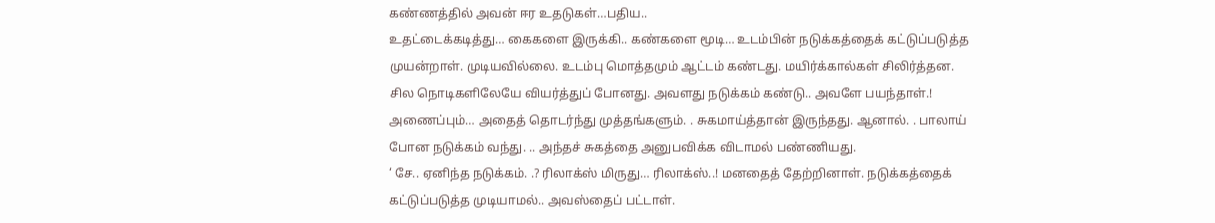கண்ணத்தில் அவன் ஈர உதடுகள்…பதிய..
உதட்டைக்கடித்து… கைகளை இருக்கி.. கண்களை மூடி… உடம்பின் நடுக்கத்தைக் கட்டுப்படுத்த முயன்றாள். முடியவில்லை. உடம்பு மொத்தமும் ஆட்டம் கண்டது. மயிர்க்கால்கள் சிலிர்த்தன. சில நொடிகளிலேயே வியர்த்துப் போனது. அவளது நடுக்கம் கண்டு.. அவளே பயந்தாள்.!
அணைப்பும்… அதைத் தொடர்ந்து முத்தங்களும். . சுகமாய்த்தான் இருந்தது. ஆனால். . பாலாய் போன நடுக்கம் வந்து. .. அந்தச் சுகத்தை அனுபவிக்க விடாமல் பண்ணியது.
‘ சே.. ஏனிந்த நடுக்கம். .? ரிலாக்ஸ் மிருது… ரிலாக்ஸ்..! மனதைத் தேற்றினாள். நடுக்கத்தைக் கட்டுப்படுத்த முடியாமல்.. அவஸ்தைப் பட்டாள்.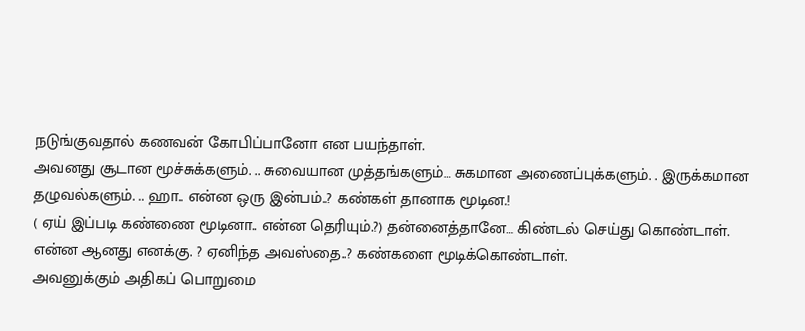நடுங்குவதால் கணவன் கோபிப்பானோ என பயந்தாள்.
அவனது சூடான மூச்சுக்களும். .. சுவையான முத்தங்களும்… சுகமான அணைப்புக்களும். . இருக்கமான தழுவல்களும். .. ஹா.. என்ன ஒரு இன்பம்..? கண்கள் தானாக மூடின.!
( ஏய் இப்படி கண்ணை மூடினா.. என்ன தெரியும்.?) தன்னைத்தானே… கிண்டல் செய்து கொண்டாள்.
என்ன ஆனது எனக்கு. ? ஏனிந்த அவஸ்தை..? கண்களை மூடிக்கொண்டாள்.
அவனுக்கும் அதிகப் பொறுமை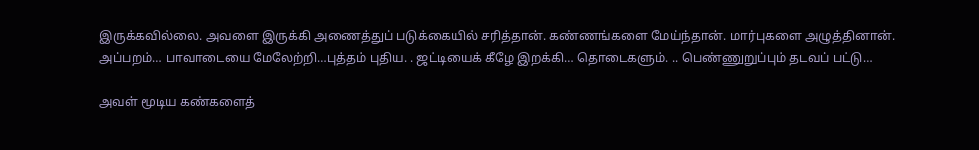இருக்கவில்லை. அவளை இருக்கி அணைத்துப் படுக்கையில் சரித்தான். கண்ணங்களை மேய்ந்தான். மார்புகளை அழுத்தினான். அப்பறம்… பாவாடையை மேலேற்றி…புத்தம் புதிய. . ஜட்டியைக் கீழே இறக்கி… தொடைகளும். .. பெண்ணுறுப்பும் தடவப் பட்டு…

அவள் மூடிய கண்களைத்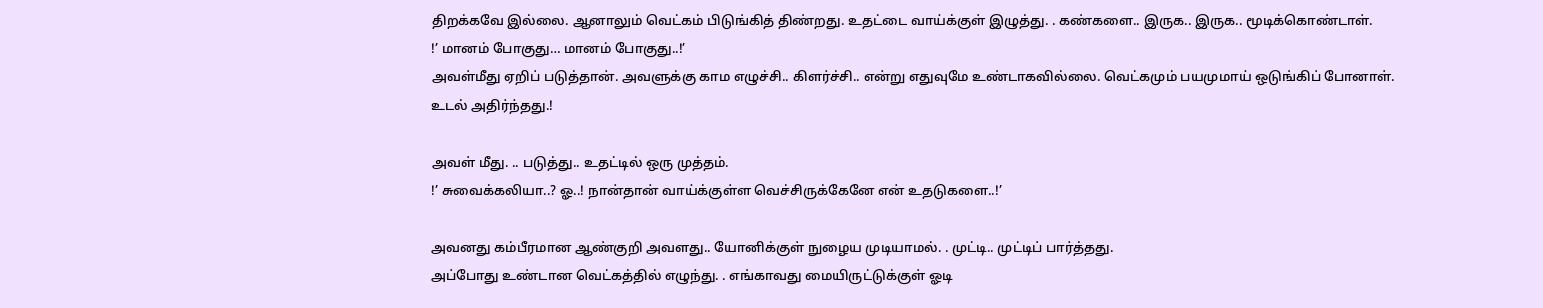திறக்கவே இல்லை. ஆனாலும் வெட்கம் பிடுங்கித் திண்றது. உதட்டை வாய்க்குள் இழுத்து. . கண்களை.. இருக.. இருக.. மூடிக்கொண்டாள்.
!’ மானம் போகுது… மானம் போகுது..!’
அவள்மீது ஏறிப் படுத்தான். அவளுக்கு காம எழுச்சி.. கிளர்ச்சி.. என்று எதுவுமே உண்டாகவில்லை. வெட்கமும் பயமுமாய் ஒடுங்கிப் போனாள்.
உடல் அதிர்ந்தது.!

அவள் மீது. .. படுத்து.. உதட்டில் ஒரு முத்தம்.
!’ சுவைக்கலியா..? ஓ..! நான்தான் வாய்க்குள்ள வெச்சிருக்கேனே என் உதடுகளை..!’

அவனது கம்பீரமான ஆண்குறி அவளது.. யோனிக்குள் நுழைய முடியாமல். . முட்டி.. முட்டிப் பார்த்தது.
அப்போது உண்டான வெட்கத்தில் எழுந்து. . எங்காவது மையிருட்டுக்குள் ஓடி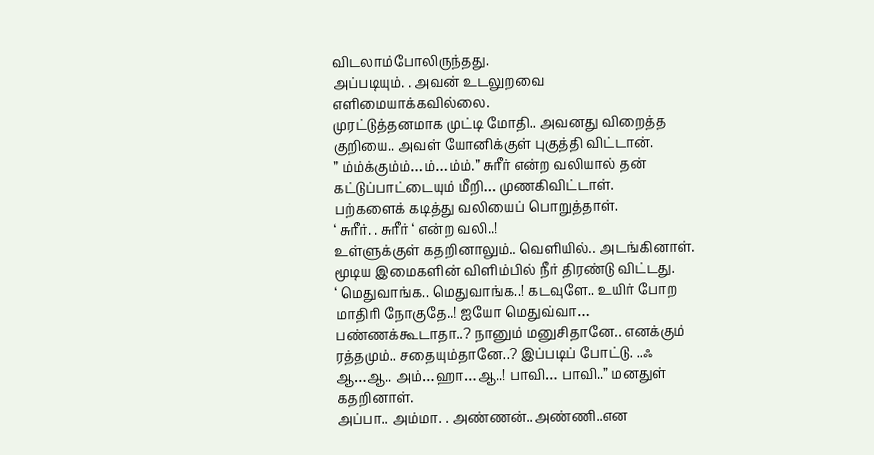விடலாம்போலிருந்தது.
அப்படியும். . அவன் உடலுறவை எளிமையாக்கவில்லை.
முரட்டுத்தனமாக முட்டி மோதி.. அவனது விறைத்த குறியை.. அவள் யோனிக்குள் புகுத்தி விட்டான்.
” ம்ம்க்கும்ம்…ம்…ம்ம்.” சுரீர் என்ற வலியால் தன் கட்டுப்பாட்டையும் மீறி… முணகிவிட்டாள்.
பற்களைக் கடித்து வலியைப் பொறுத்தாள்.
‘ சுரீர். . சுரீர் ‘ என்ற வலி..!
உள்ளுக்குள் கதறினாலும்.. வெளியில்.. அடங்கினாள்.
மூடிய இமைகளின் விளிம்பில் நீர் திரண்டு விட்டது.
‘ மெதுவாங்க.. மெதுவாங்க..! கடவுளே.. உயிர் போற மாதிரி நோகுதே..! ஐயோ மெதுவ்வா… பண்ணக்கூடாதா..? நானும் மனுசிதானே.. எனக்கும் ரத்தமும்.. சதையும்தானே..? இப்படிப் போட்டு. ..ஃ ஆ…ஆ.. அம்…ஹா…ஆ..! பாவி… பாவி..” மனதுள் கதறினாள்.
அப்பா.. அம்மா. . அண்ணன்..அண்ணி..என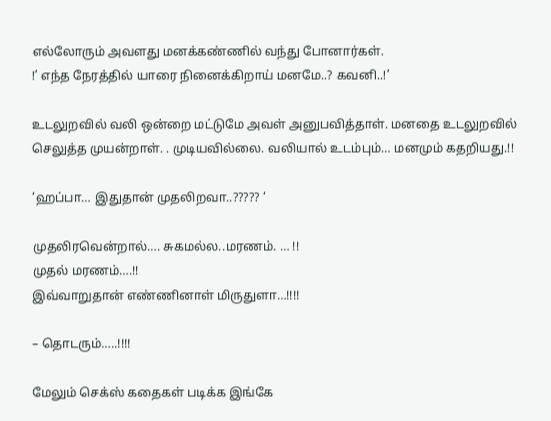எல்லோரும் அவளது மனக்கண்ணில் வந்து போனார்கள்.
!’ எந்த நேரத்தில் யாரை நினைக்கிறாய் மனமே..? கவனி..!’

உடலுறவில் வலி ஒன்றை மட்டுமே அவள் அனுபவித்தாள். மனதை உடலுறவில் செலுத்த முயன்றாள். . முடியவில்லை. வலியால் உடம்பும்… மனமும் கதறியது.!!

‘ஹப்பா… இதுதான் முதலிறவா..????? ‘

முதலிரவென்றால்…. சுகமல்ல..மரணம். … !!
முதல் மரணம்….!!
இவ்வாறுதான் எண்ணினாள் மிருதுளா…!!!!

– தொடரும்…..!!!!

மேலும் செக்ஸ் கதைகள் படிக்க இங்கே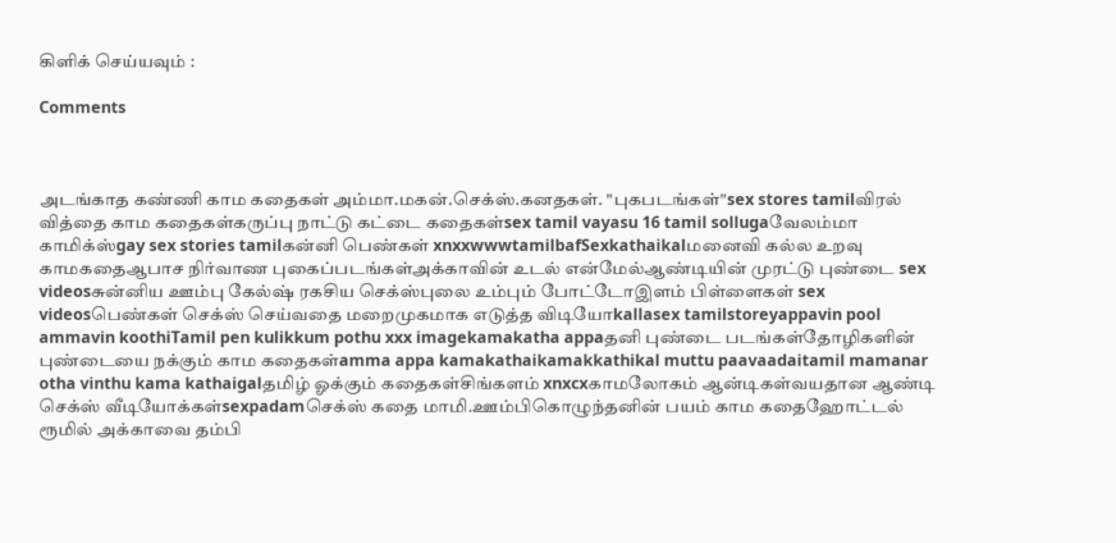கிளிக் செய்யவும் :

Comments



அடங்காத கண்ணி காம கதைகள் அம்மா.மகன்.செக்ஸ்.கனதகள். "புகபடங்கள்"sex stores tamilவிரல் வித்தை காம கதைகள்கருப்பு நாட்டு கட்டை கதைகள்sex tamil vayasu 16 tamil sollugaவேலம்மா காமிக்ஸ்gay sex stories tamilகன்னி பெண்கள் xnxxwwwtamilbafSexkathaikalமனைவி கல்ல உறவு காமகதைஆபாச நிர்வாண புகைப்படங்கள்அக்காவின் உடல் என்மேல்ஆண்டியின் முரட்டு புண்டை sex videosசுன்னிய ஊம்பு கேல்ஷ் ரகசிய செக்ஸ்புலை உம்பும் போட்டோஇளம் பிள்ளைகள் sex videosபெண்கள் செக்ஸ் செய்வதை மறைமுகமாக எடுத்த விடியோkallasex tamilstoreyappavin pool ammavin koothiTamil pen kulikkum pothu xxx imagekamakatha appaதனி புண்டை படங்கள்தோழிகளின் புண்டையை நக்கும் காம கதைகள்amma appa kamakathaikamakkathikal muttu paavaadaitamil mamanar otha vinthu kama kathaigalதமிழ் ஓக்கும் கதைகள்சிங்களம் xnxcxகாமலோகம் ஆன்டிகள்வயதான ஆண்டி செக்ஸ் வீடியோக்கள்sexpadamசெக்ஸ் கதை மாமி.ஊம்பிகொழுந்தனின் பயம் காம கதைஹோட்டல் ரூமில் அக்காவை தம்பி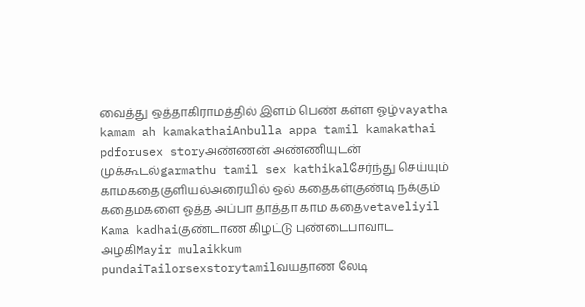வைத்து ஒத்தாகிராமத்தில் இளம் பெண் கள்ள ஓழ்vayatha kamam ah kamakathaiAnbulla appa tamil kamakathai pdforusex storyஅண்ணன் அண்ணியுடன் முக்கூடல்garmathu tamil sex kathikalசேர்ந்து செய்யும் காமகதைகுளியல்அரையில் ஒல் கதைகள்குண்டி நக்கும் கதைமகளை ஓத்த அப்பா தாத்தா காம கதைvetaveliyil Kama kadhaiகுண்டாண கிழட்டு புண்டைபாவாட அழகிMayir mulaikkum pundaiTailorsexstorytamilவயதாண லேடி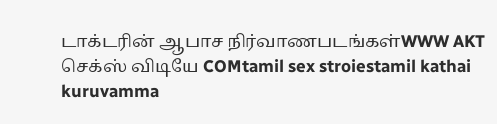டாக்டரின் ஆபாச நிர்வாணபடங்கள்WWW AKT செக்ஸ் விடியே COMtamil sex stroiestamil kathai kuruvamma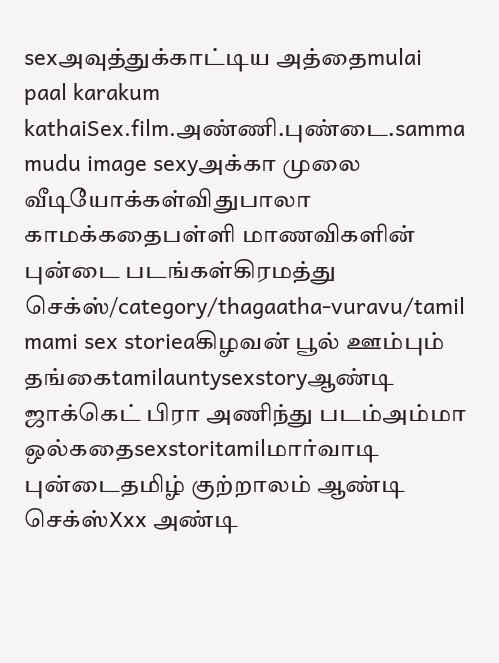sexஅவுத்துக்காட்டிய அத்தைmulai paal karakum kathaiSex.film.அண்ணி.புண்டை.samma mudu image sexyஅக்கா முலை வீடியோக்கள்விதுபாலா காமக்கதைபள்ளி மாணவிகளின் புன்டை படங்கள்கிரமத்து செக்ஸ்/category/thagaatha-vuravu/tamil mami sex storieaகிழவன் பூல் ஊம்பும் தங்கைtamilauntysexstoryஆண்டி ஜாக்கெட் பிரா அணிந்து படம்அம்மா ஒல்கதைsexstoritamilமார்வாடி புன்டைதமிழ் குற்றாலம் ஆண்டி செக்ஸ்Xxx அண்டி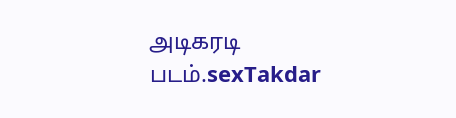அடிகரடி படம்.sexTakdar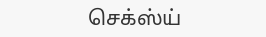செக்ஸ்ய்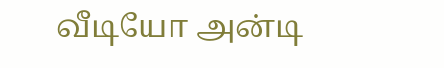வீடியோ அன்டி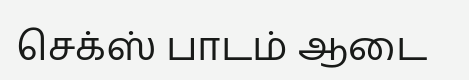செக்ஸ் பாடம் ஆடை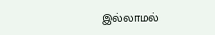இல்லாமல்